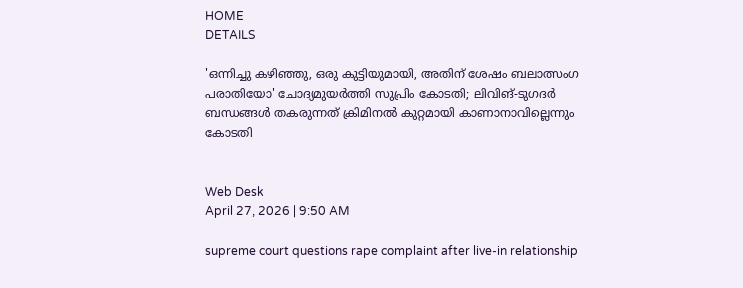HOME
DETAILS

'ഒന്നിച്ചു കഴിഞ്ഞു, ഒരു കുട്ടിയുമായി, അതിന് ശേഷം ബലാത്സംഗ പരാതിയോ' ചോദ്യമുയര്‍ത്തി സുപ്രിം കോടതി; ലിവിങ്-ടുഗദര്‍ ബന്ധങ്ങള്‍ തകരുന്നത് ക്രിമിനല്‍ കുറ്റമായി കാണാനാവില്ലെന്നും കോടതി


Web Desk
April 27, 2026 | 9:50 AM

supreme court questions rape complaint after live-in relationship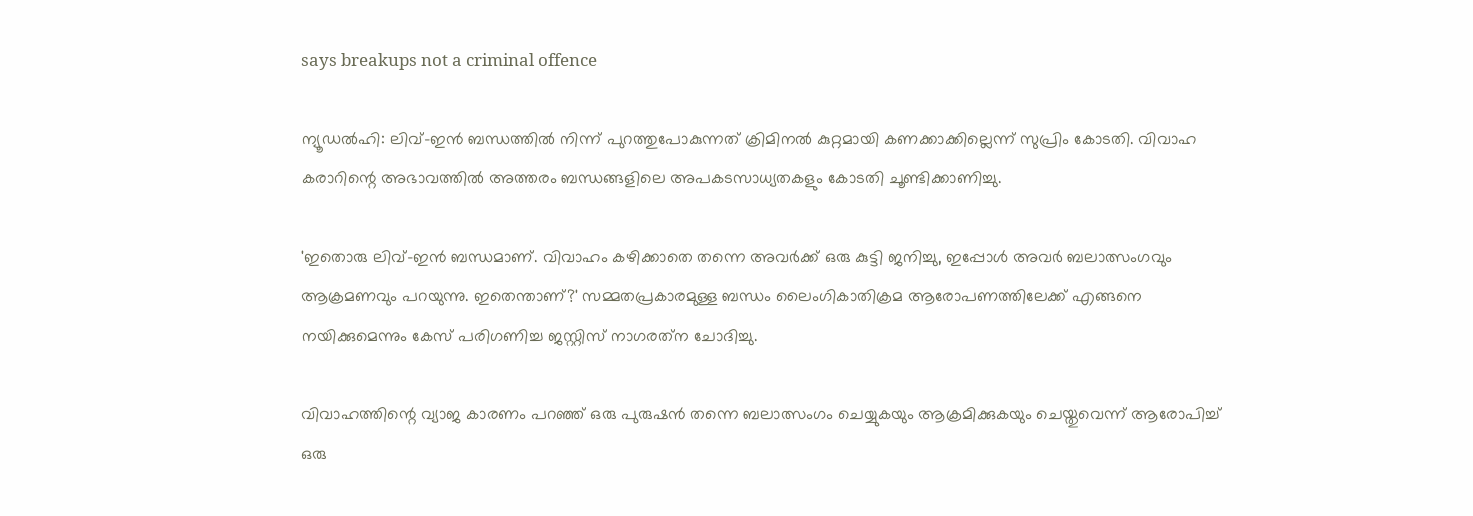says breakups not a criminal offence

ന്യൂഡല്‍ഹി: ലിവ്-ഇന്‍ ബന്ധത്തില്‍ നിന്ന് പുറത്തുപോകുന്നത് ക്രിമിനല്‍ കുറ്റമായി കണക്കാക്കില്ലെന്ന് സുപ്രിം കോടതി. വിവാഹ കരാറിന്റെ അഭാവത്തില്‍ അത്തരം ബന്ധങ്ങളിലെ അപകടസാധ്യതകളും കോടതി ചൂണ്ടിക്കാണിച്ചു.

'ഇതൊരു ലിവ്-ഇന്‍ ബന്ധമാണ്. വിവാഹം കഴിക്കാതെ തന്നെ അവര്‍ക്ക് ഒരു കുട്ടി ജനിച്ചു, ഇപ്പോള്‍ അവര്‍ ബലാത്സംഗവും ആക്രമണവും പറയുന്നു. ഇതെന്താണ്?' സമ്മതപ്രകാരമുള്ള ബന്ധം ലൈംഗികാതിക്രമ ആരോപണത്തിലേക്ക് എങ്ങനെ നയിക്കുമെന്നും കേസ് പരിഗണിച്ച ജസ്റ്റിസ് നാഗരത്‌ന ചോദിച്ചു.

വിവാഹത്തിന്റെ വ്യാജ കാരണം പറഞ്ഞ് ഒരു പുരുഷന്‍ തന്നെ ബലാത്സംഗം ചെയ്യുകയും ആക്രമിക്കുകയും ചെയ്തുവെന്ന് ആരോപിച്ച് ഒരു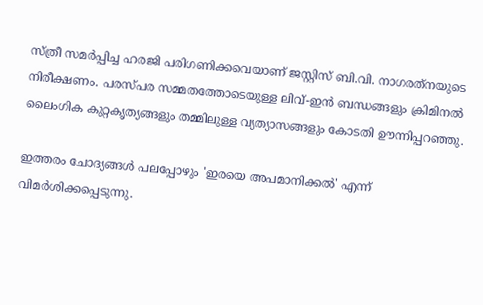സ്ത്രീ സമര്‍പ്പിച്ച ഹരജി പരിഗണിക്കവെയാണ് ജസ്റ്റിസ് ബി.വി. നാഗരത്‌നയുടെ നിരീക്ഷണം. പരസ്പര സമ്മതത്തോടെയുള്ള ലിവ്-ഇന്‍ ബന്ധങ്ങളും ക്രിമിനല്‍ ലൈംഗിക കുറ്റകൃത്യങ്ങളും തമ്മിലുള്ള വ്യത്യാസങ്ങളും കോടതി ഊന്നിപ്പറഞ്ഞു.

ഇത്തരം ചോദ്യങ്ങള്‍ പലപ്പോഴും 'ഇരയെ അപമാനിക്കല്‍' എന്ന് വിമര്‍ശിക്കപ്പെടുന്നു.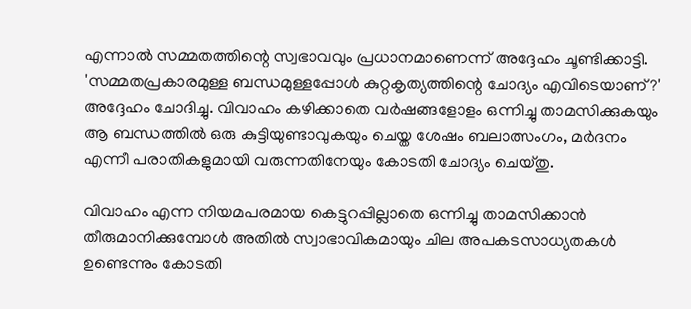എന്നാല്‍ സമ്മതത്തിന്റെ സ്വഭാവവും പ്രധാനമാണെന്ന് അദ്ദേഹം ചൂണ്ടിക്കാട്ടി. 'സമ്മതപ്രകാരമുള്ള ബന്ധമുള്ളപ്പോള്‍ കുറ്റകൃത്യത്തിന്റെ ചോദ്യം എവിടെയാണ്?' അദ്ദേഹം ചോദിച്ചു. വിവാഹം കഴിക്കാതെ വര്‍ഷങ്ങളോളം ഒന്നിച്ചു താമസിക്കുകയും ആ ബന്ധത്തില്‍ ഒരു കുട്ടിയുണ്ടാവുകയും ചെയ്ത ശേഷം ബലാത്സംഗം, മര്‍ദനം എന്നീ പരാതികളുമായി വരുന്നതിനേയും കോടതി ചോദ്യം ചെയ്തു.

വിവാഹം എന്ന നിയമപരമായ കെട്ടുറപ്പില്ലാതെ ഒന്നിച്ചു താമസിക്കാന്‍ തീരുമാനിക്കുമ്പോള്‍ അതില്‍ സ്വാഭാവികമായും ചില അപകടസാധ്യതകള്‍ ഉണ്ടെന്നും കോടതി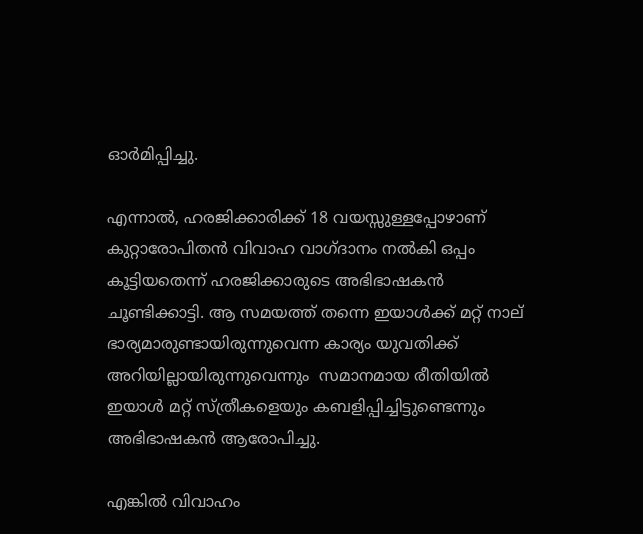ഓര്‍മിപ്പിച്ചു.

എന്നാല്‍, ഹരജിക്കാരിക്ക് 18 വയസ്സുള്ളപ്പോഴാണ് കുറ്റാരോപിതന്‍ വിവാഹ വാഗ്ദാനം നല്‍കി ഒപ്പം കൂട്ടിയതെന്ന് ഹരജിക്കാരുടെ അഭിഭാഷകന്‍ ചൂണ്ടിക്കാട്ടി. ആ സമയത്ത് തന്നെ ഇയാള്‍ക്ക് മറ്റ് നാല് ഭാര്യമാരുണ്ടായിരുന്നുവെന്ന കാര്യം യുവതിക്ക് അറിയില്ലായിരുന്നുവെന്നും  സമാനമായ രീതിയില്‍ ഇയാള്‍ മറ്റ് സ്ത്രീകളെയും കബളിപ്പിച്ചിട്ടുണ്ടെന്നും അഭിഭാഷകന്‍ ആരോപിച്ചു.

എങ്കില്‍ വിവാഹം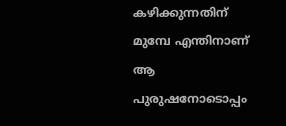കഴിക്കുന്നതിന് മുമ്പേ എന്തിനാണ് ആ പുരുഷനോടൊപ്പം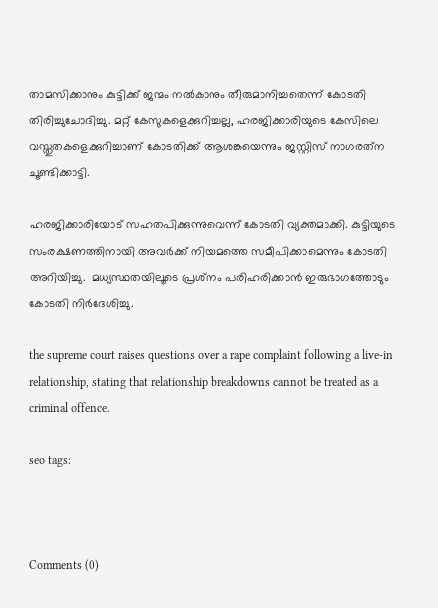താമസിക്കാനും കുട്ടിക്ക് ജന്മം നല്‍കാനും തീരുമാനിച്ചതെന്ന് കോടതി തിരിച്ചുചോദിച്ചു. മറ്റ് കേസുകളെക്കുറിച്ചല്ല, ഹരജിക്കാരിയുടെ കേസിലെ വസ്തുതകളെക്കുറിച്ചാണ് കോടതിക്ക് ആശങ്കയെന്നും ജസ്റ്റിസ് നാഗരത്‌ന ചൂണ്ടിക്കാട്ടി.

ഹരജിക്കാരിയോട് സഹതപിക്കുന്നുവെന്ന് കോടതി വ്യക്തമാക്കി. കുട്ടിയുടെ സംരക്ഷണത്തിനായി അവര്‍ക്ക് നിയമത്തെ സമീപിക്കാമെന്നും കോടതി അറിയിച്ചു.  മധ്യസ്ഥതയിലൂടെ പ്രശ്‌നം പരിഹരിക്കാന്‍ ഇരുഭാഗത്തോടും കോടതി നിര്‍ദേശിച്ചു.

the supreme court raises questions over a rape complaint following a live-in relationship, stating that relationship breakdowns cannot be treated as a criminal offence.

seo tags:



Comments (0)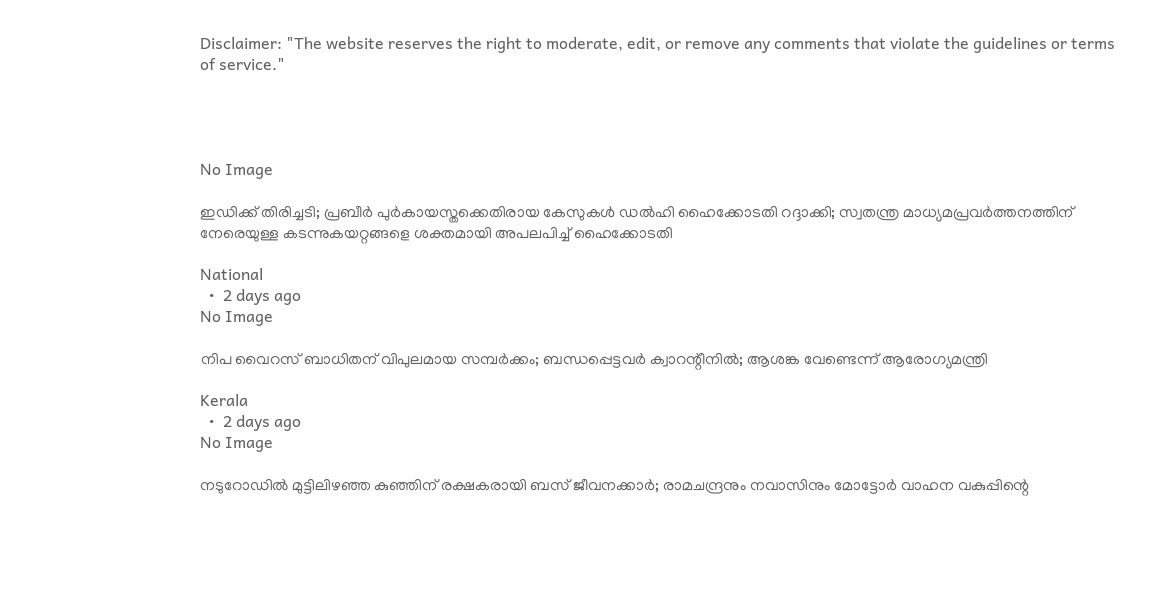Disclaimer: "The website reserves the right to moderate, edit, or remove any comments that violate the guidelines or terms of service."




No Image

ഇഡിക്ക് തിരിച്ചടി; പ്രബീർ പുർകായസ്തക്കെതിരായ കേസുകൾ ഡൽഹി ഹൈക്കോടതി റദ്ദാക്കി; സ്വതന്ത്ര മാധ്യമപ്രവർത്തനത്തിന് നേരെയുള്ള കടന്നുകയറ്റങ്ങളെ ശക്തമായി അപലപിച്ച് ഹൈക്കോടതി

National
  •  2 days ago
No Image

നിപ വൈറസ് ബാധിതന് വിപുലമായ സമ്പർക്കം; ബന്ധപ്പെട്ടവർ ക്വാറന്റീനിൽ; ആശങ്ക വേണ്ടെന്ന് ആരോഗ്യമന്ത്രി

Kerala
  •  2 days ago
No Image

നടുറോഡിൽ മുട്ടിലിഴഞ്ഞ കുഞ്ഞിന് രക്ഷകരായി ബസ് ജീവനക്കാർ; രാമചന്ദ്രനും നവാസിനും മോട്ടോർ വാഹന വകുപ്പിന്റെ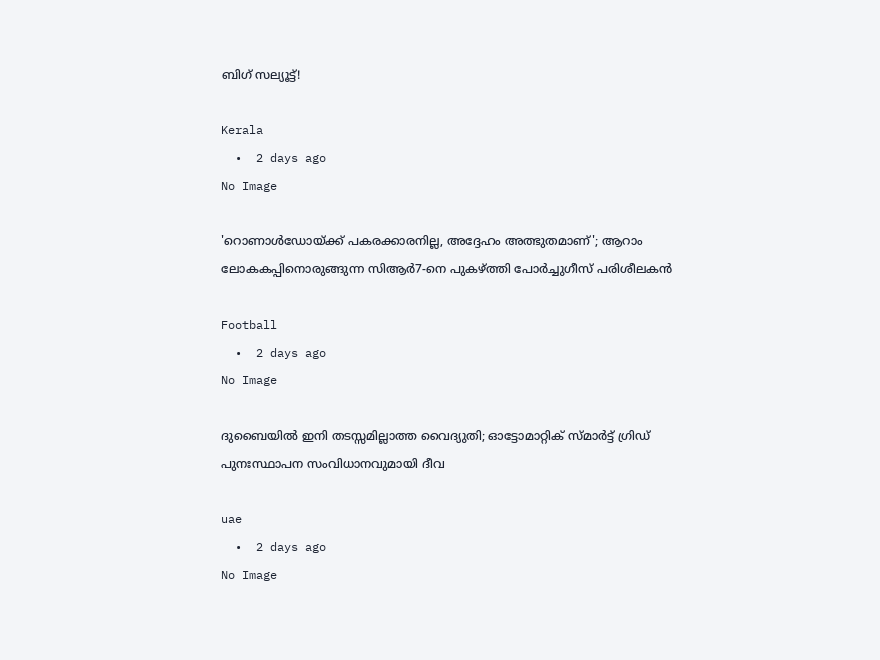ബിഗ് സല്യൂട്ട്!

Kerala
  •  2 days ago
No Image

'റൊണാൾഡോയ്ക്ക് പകരക്കാരനില്ല, അദ്ദേഹം അത്ഭുതമാണ്'; ആറാം ലോകകപ്പിനൊരുങ്ങുന്ന സിആർ7-നെ പുകഴ്ത്തി പോർച്ചുഗീസ് പരിശീലകൻ

Football
  •  2 days ago
No Image

ദുബൈയിൽ ഇനി തടസ്സമില്ലാത്ത വൈദ്യുതി; ഓട്ടോമാറ്റിക് സ്മാർട്ട് ഗ്രിഡ് പുനഃസ്ഥാപന സംവിധാനവുമായി ദീവ

uae
  •  2 days ago
No Image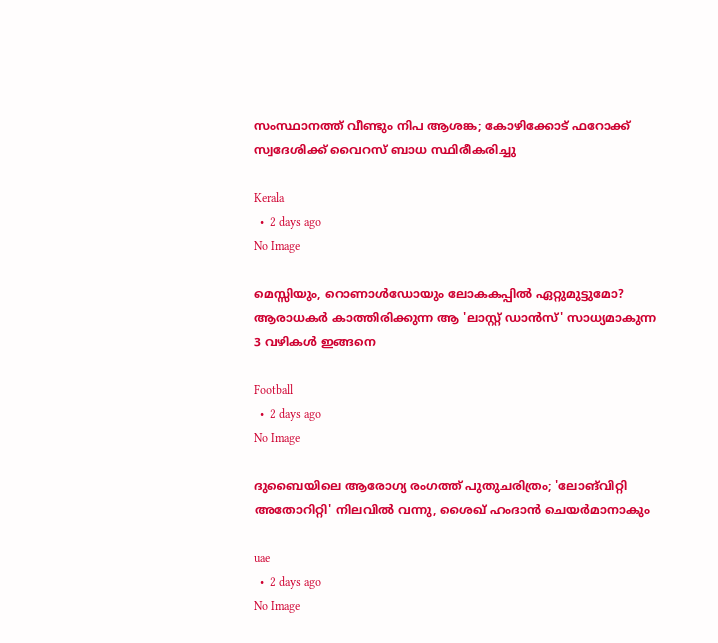സംസ്ഥാനത്ത് വീണ്ടും നിപ ആശങ്ക; കോഴിക്കോട് ഫറോക്ക് സ്വദേശിക്ക് വൈറസ് ബാധ സ്ഥിരീകരിച്ചു

Kerala
  •  2 days ago
No Image

മെസ്സിയും, റൊണാൾഡോയും ലോകകപ്പിൽ ഏറ്റുമുട്ടുമോ? ആരാധകർ കാത്തിരിക്കുന്ന ആ 'ലാസ്റ്റ് ഡാൻസ്' സാധ്യമാകുന്ന 3 വഴികൾ ഇങ്ങനെ

Football
  •  2 days ago
No Image

ദുബൈയിലെ ആരോഗ്യ രംഗത്ത് പുതുചരിത്രം; 'ലോങ്‌വിറ്റി അതോറിറ്റി' നിലവിൽ വന്നു, ശൈഖ് ഹംദാൻ ചെയർമാനാകും

uae
  •  2 days ago
No Image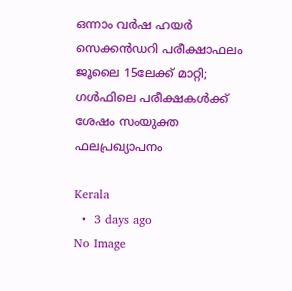ഒന്നാം വർഷ ഹയർ സെക്കൻഡറി പരീക്ഷാഫലം ജൂലൈ 15ലേക്ക് മാറ്റി; ഗൾഫിലെ പരീക്ഷകൾക്ക് ശേഷം സംയുക്ത ഫലപ്രഖ്യാപനം

Kerala
  •  3 days ago
No Image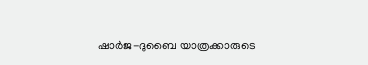ഷാർജ-ദുബൈ യാത്രക്കാരുടെ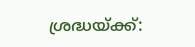ശ്രദ്ധയ്ക്ക്: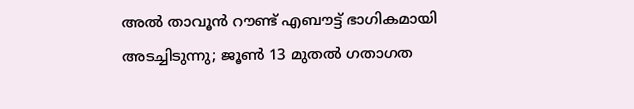അൽ താവൂൻ റൗണ്ട് എബൗട്ട് ഭാഗികമായി അടച്ചിടുന്നു; ജൂൺ 13 മുതൽ ഗതാഗത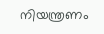നിയന്ത്രണം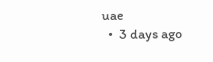uae
  •  3 days ago